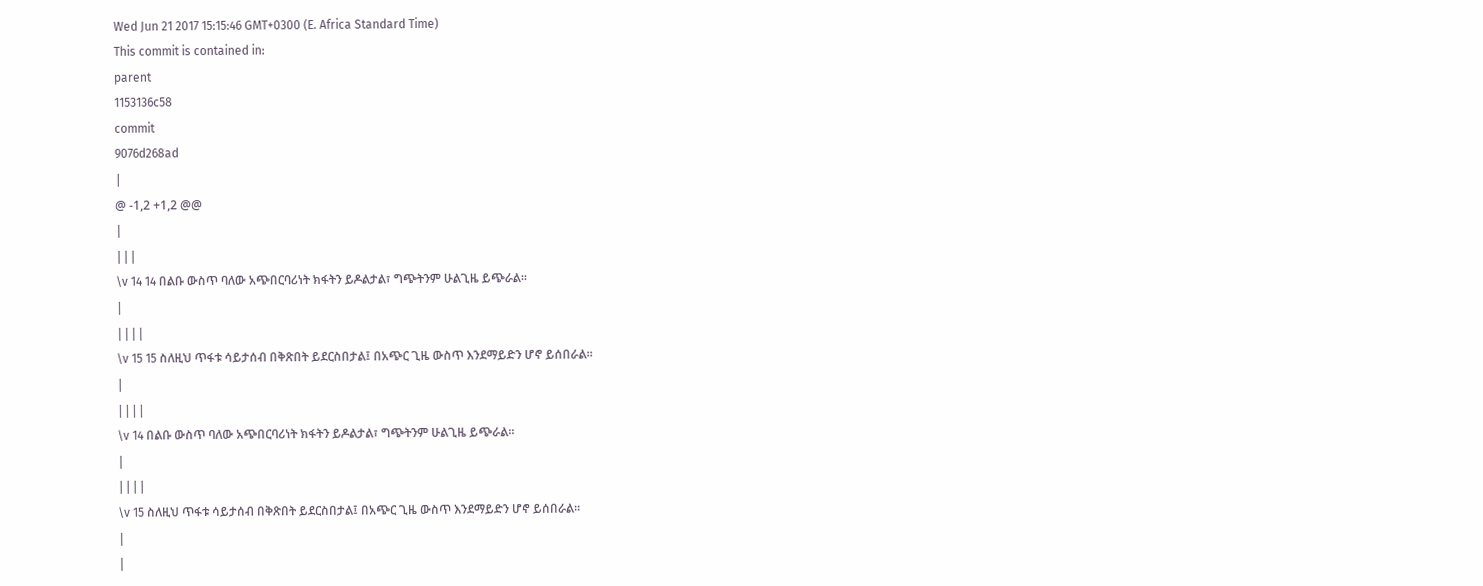Wed Jun 21 2017 15:15:46 GMT+0300 (E. Africa Standard Time)
This commit is contained in:
parent
1153136c58
commit
9076d268ad
|
@ -1,2 +1,2 @@
|
|||
\v 14 14 በልቡ ውስጥ ባለው አጭበርባሪነት ክፋትን ይዶልታል፣ ግጭትንም ሁልጊዜ ይጭራል፡፡
|
||||
\v 15 15 ስለዚህ ጥፋቱ ሳይታሰብ በቅጽበት ይደርስበታል፤ በአጭር ጊዜ ውስጥ እንደማይድን ሆኖ ይሰበራል፡፡
|
||||
\v 14 በልቡ ውስጥ ባለው አጭበርባሪነት ክፋትን ይዶልታል፣ ግጭትንም ሁልጊዜ ይጭራል፡፡
|
||||
\v 15 ስለዚህ ጥፋቱ ሳይታሰብ በቅጽበት ይደርስበታል፤ በአጭር ጊዜ ውስጥ እንደማይድን ሆኖ ይሰበራል፡፡
|
|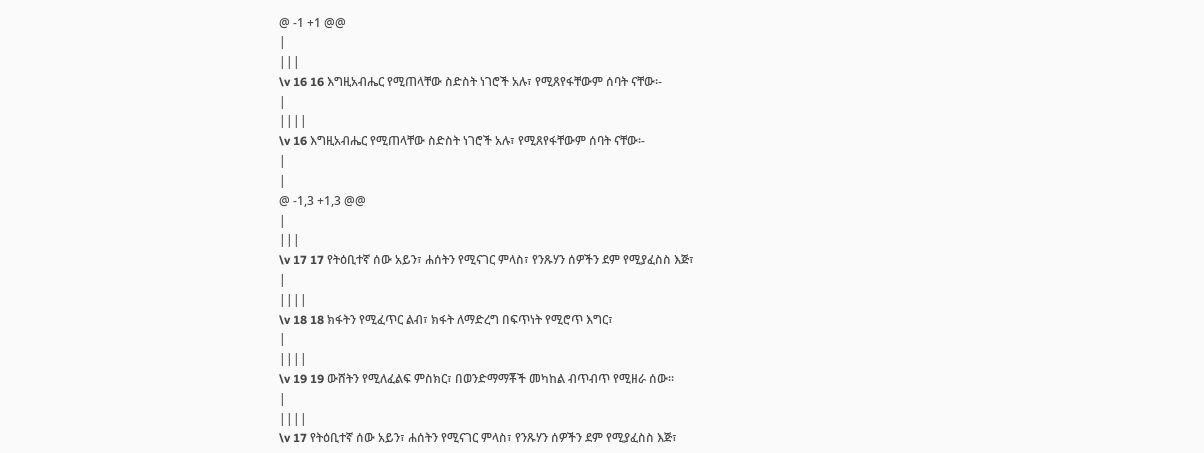@ -1 +1 @@
|
|||
\v 16 16 እግዚአብሔር የሚጠላቸው ስድስት ነገሮች አሉ፣ የሚጸየፋቸውም ሰባት ናቸው፡-
|
||||
\v 16 እግዚአብሔር የሚጠላቸው ስድስት ነገሮች አሉ፣ የሚጸየፋቸውም ሰባት ናቸው፡-
|
|
@ -1,3 +1,3 @@
|
|||
\v 17 17 የትዕቢተኛ ሰው አይን፣ ሐሰትን የሚናገር ምላስ፣ የንጹሃን ሰዎችን ደም የሚያፈስስ እጅ፣
|
||||
\v 18 18 ክፋትን የሚፈጥር ልብ፣ ክፋት ለማድረግ በፍጥነት የሚሮጥ እግር፣
|
||||
\v 19 19 ውሸትን የሚለፈልፍ ምስክር፣ በወንድማማቾች መካከል ብጥብጥ የሚዘራ ሰው፡፡
|
||||
\v 17 የትዕቢተኛ ሰው አይን፣ ሐሰትን የሚናገር ምላስ፣ የንጹሃን ሰዎችን ደም የሚያፈስስ እጅ፣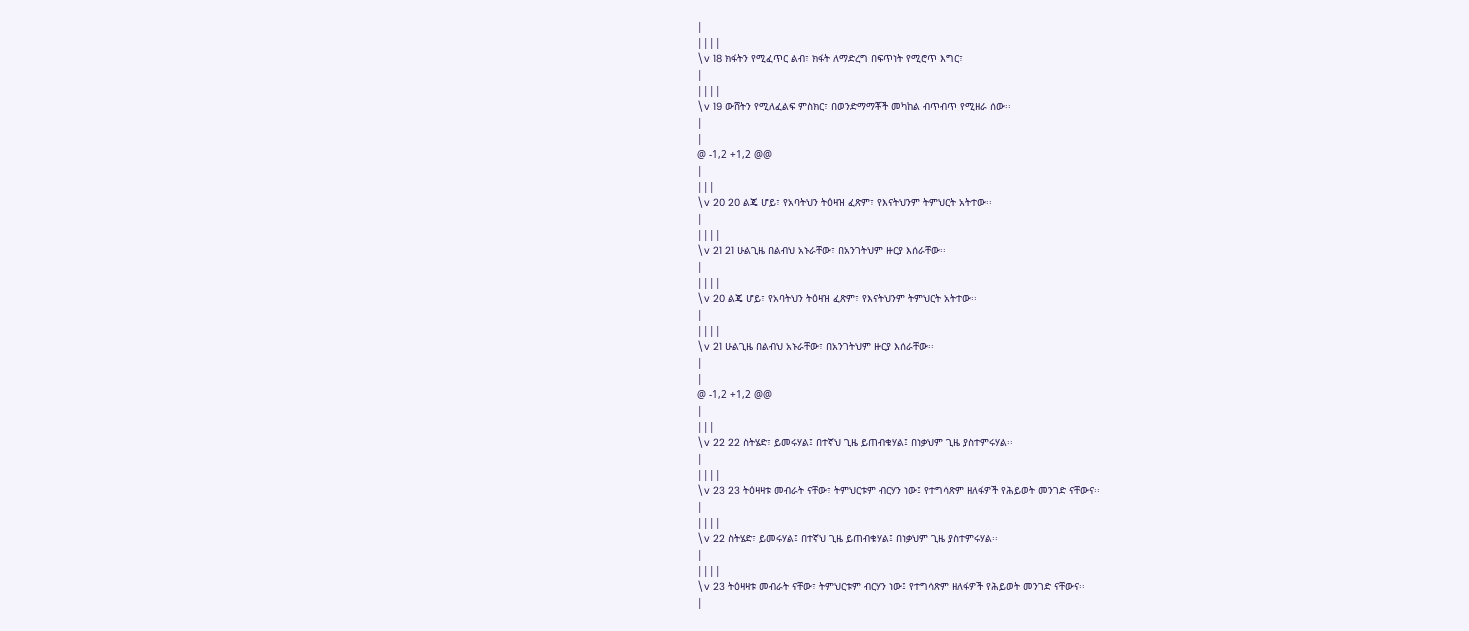|
||||
\v 18 ክፋትን የሚፈጥር ልብ፣ ክፋት ለማድረግ በፍጥነት የሚሮጥ እግር፣
|
||||
\v 19 ውሸትን የሚለፈልፍ ምስክር፣ በወንድማማቾች መካከል ብጥብጥ የሚዘራ ሰው፡፡
|
|
@ -1,2 +1,2 @@
|
|||
\v 20 20 ልጄ ሆይ፣ የአባትህን ትዕዛዝ ፈጽም፣ የእናትህንም ትምህርት አትተው፡፡
|
||||
\v 21 21 ሁልጊዜ በልብህ አኑራቸው፣ በአንገትህም ዙርያ እሰራቸው፡፡
|
||||
\v 20 ልጄ ሆይ፣ የአባትህን ትዕዛዝ ፈጽም፣ የእናትህንም ትምህርት አትተው፡፡
|
||||
\v 21 ሁልጊዜ በልብህ አኑራቸው፣ በአንገትህም ዙርያ እሰራቸው፡፡
|
|
@ -1,2 +1,2 @@
|
|||
\v 22 22 ስትሄድ፣ ይመሩሃል፤ በተኛህ ጊዜ ይጠብቁሃል፤ በነቃህም ጊዜ ያስተምሩሃል፡፡
|
||||
\v 23 23 ትዕዛዛቱ መብራት ናቸው፣ ትምህርቱም ብርሃን ነው፤ የተግሳጽም ዘለፋዎች የሕይወት መንገድ ናቸውና፡፡
|
||||
\v 22 ስትሄድ፣ ይመሩሃል፤ በተኛህ ጊዜ ይጠብቁሃል፤ በነቃህም ጊዜ ያስተምሩሃል፡፡
|
||||
\v 23 ትዕዛዛቱ መብራት ናቸው፣ ትምህርቱም ብርሃን ነው፤ የተግሳጽም ዘለፋዎች የሕይወት መንገድ ናቸውና፡፡
|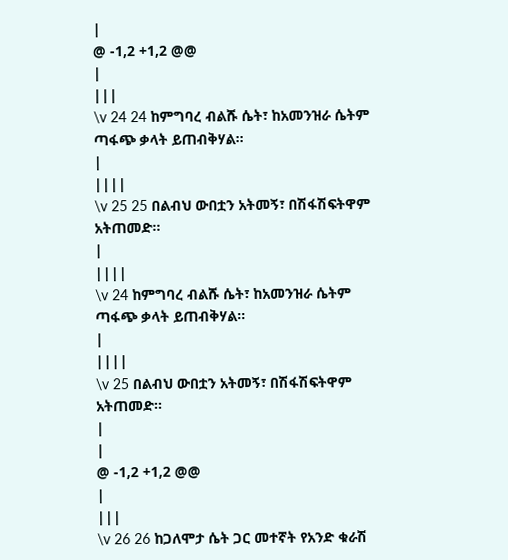|
@ -1,2 +1,2 @@
|
|||
\v 24 24 ከምግባረ ብልሹ ሴት፣ ከአመንዝራ ሴትም ጣፋጭ ቃላት ይጠብቅሃል፡፡
|
||||
\v 25 25 በልብህ ውበቷን አትመኝ፣ በሽፋሽፍትዋም አትጠመድ፡፡
|
||||
\v 24 ከምግባረ ብልሹ ሴት፣ ከአመንዝራ ሴትም ጣፋጭ ቃላት ይጠብቅሃል፡፡
|
||||
\v 25 በልብህ ውበቷን አትመኝ፣ በሽፋሽፍትዋም አትጠመድ፡፡
|
|
@ -1,2 +1,2 @@
|
|||
\v 26 26 ከጋለሞታ ሴት ጋር መተኛት የአንድ ቁራሽ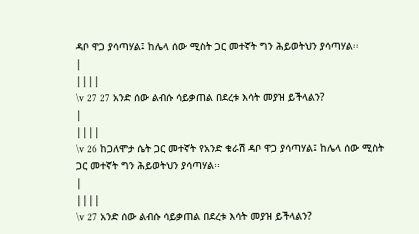ዳቦ ዋጋ ያሳጣሃል፤ ከሌላ ሰው ሚስት ጋር መተኛት ግን ሕይወትህን ያሳጣሃል፡፡
|
||||
\v 27 27 አንድ ሰው ልብሱ ሳይቃጠል በደረቱ እሳት መያዝ ይችላልን?
|
||||
\v 26 ከጋለሞታ ሴት ጋር መተኛት የአንድ ቁራሽ ዳቦ ዋጋ ያሳጣሃል፤ ከሌላ ሰው ሚስት ጋር መተኛት ግን ሕይወትህን ያሳጣሃል፡፡
|
||||
\v 27 አንድ ሰው ልብሱ ሳይቃጠል በደረቱ እሳት መያዝ ይችላልን?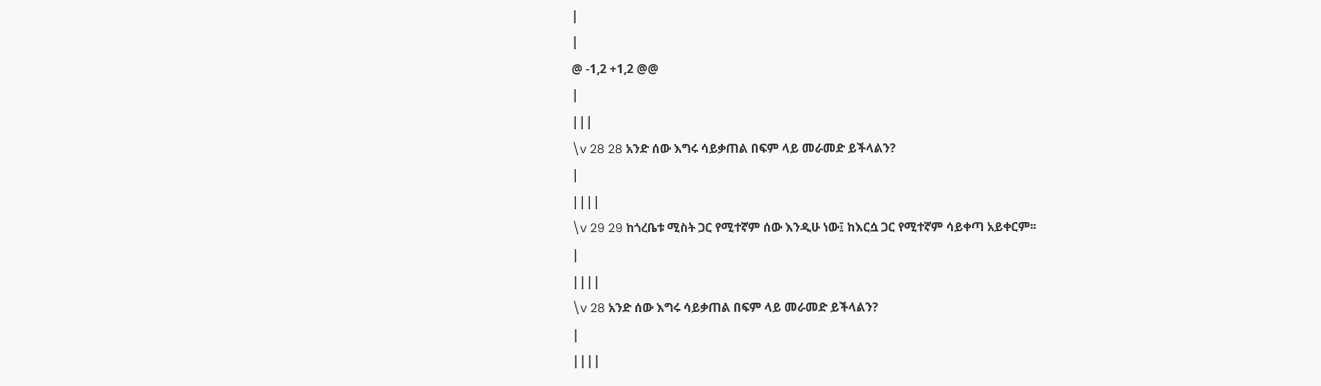|
|
@ -1,2 +1,2 @@
|
|||
\v 28 28 አንድ ሰው እግሩ ሳይቃጠል በፍም ላይ መራመድ ይችላልን?
|
||||
\v 29 29 ከጎረቤቱ ሚስት ጋር የሚተኛም ሰው እንዲሁ ነው፤ ከእርሷ ጋር የሚተኛም ሳይቀጣ አይቀርም፡፡
|
||||
\v 28 አንድ ሰው እግሩ ሳይቃጠል በፍም ላይ መራመድ ይችላልን?
|
||||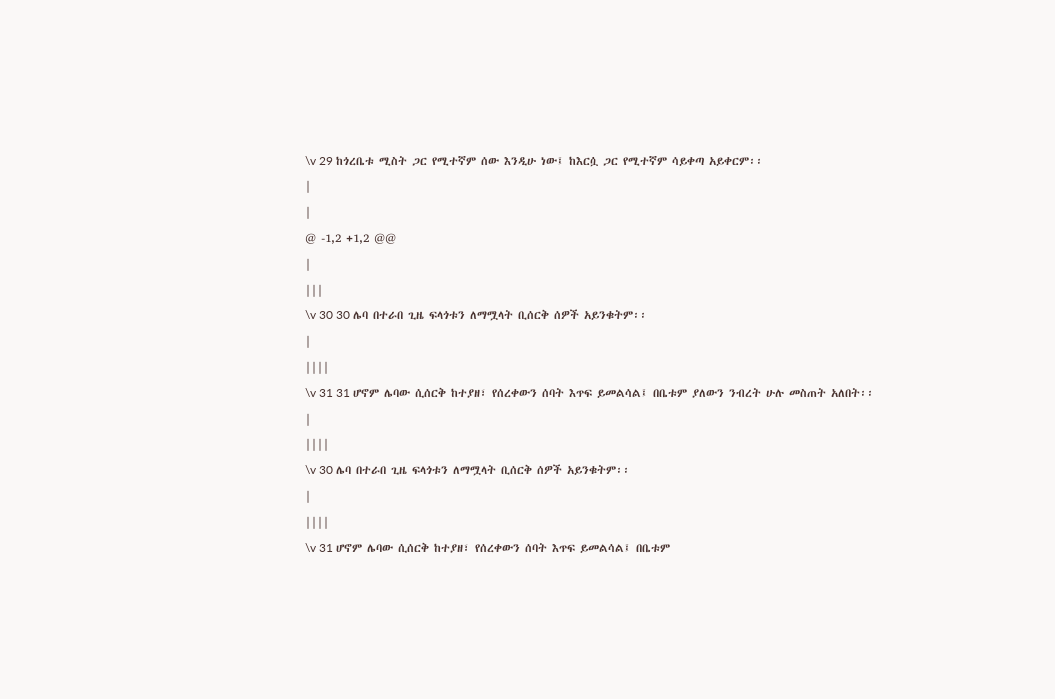\v 29 ከጎረቤቱ ሚስት ጋር የሚተኛም ሰው እንዲሁ ነው፤ ከእርሷ ጋር የሚተኛም ሳይቀጣ አይቀርም፡፡
|
|
@ -1,2 +1,2 @@
|
|||
\v 30 30 ሌባ በተራበ ጊዜ ፍላጎቱን ለማሟላት ቢሰርቅ ሰዎች አይንቁትም፡፡
|
||||
\v 31 31 ሆኖም ሌባው ሲሰርቅ ከተያዘ፣ የሰረቀውን ሰባት እጥፍ ይመልሳል፤ በቤቱም ያለውን ንብረት ሁሉ መስጠት አለበት፡፡
|
||||
\v 30 ሌባ በተራበ ጊዜ ፍላጎቱን ለማሟላት ቢሰርቅ ሰዎች አይንቁትም፡፡
|
||||
\v 31 ሆኖም ሌባው ሲሰርቅ ከተያዘ፣ የሰረቀውን ሰባት እጥፍ ይመልሳል፤ በቤቱም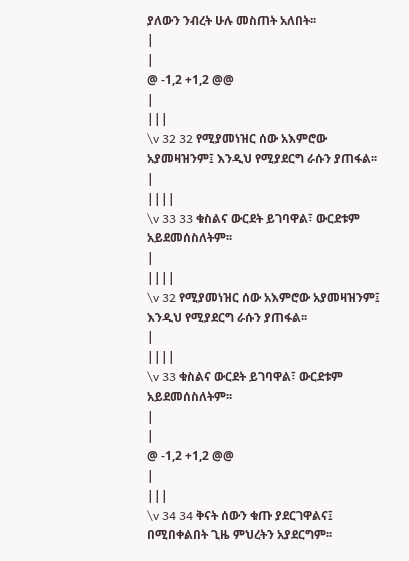ያለውን ንብረት ሁሉ መስጠት አለበት፡፡
|
|
@ -1,2 +1,2 @@
|
|||
\v 32 32 የሚያመነዝር ሰው አእምሮው አያመዛዝንም፤ እንዲህ የሚያደርግ ራሱን ያጠፋል፡፡
|
||||
\v 33 33 ቁስልና ውርደት ይገባዋል፣ ውርደቱም አይደመሰስለትም፡፡
|
||||
\v 32 የሚያመነዝር ሰው አእምሮው አያመዛዝንም፤ እንዲህ የሚያደርግ ራሱን ያጠፋል፡፡
|
||||
\v 33 ቁስልና ውርደት ይገባዋል፣ ውርደቱም አይደመሰስለትም፡፡
|
|
@ -1,2 +1,2 @@
|
|||
\v 34 34 ቅናት ሰውን ቁጡ ያደርገዋልና፤ በሚበቀልበት ጊዜ ምህረትን አያደርግም፡፡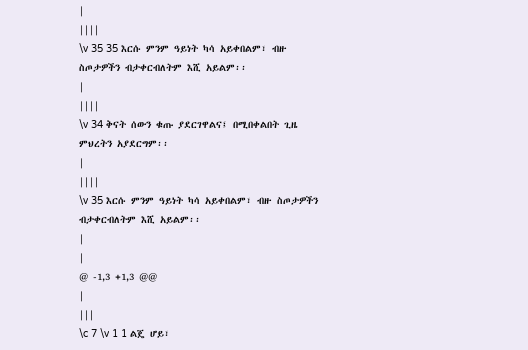|
||||
\v 35 35 እርሱ ምንም ዓይነት ካሳ አይቀበልም፣ ብዙ ስጦታዎችን ብታቀርብለትም እሺ አይልም፡፡
|
||||
\v 34 ቅናት ሰውን ቁጡ ያደርገዋልና፤ በሚበቀልበት ጊዜ ምህረትን አያደርግም፡፡
|
||||
\v 35 እርሱ ምንም ዓይነት ካሳ አይቀበልም፣ ብዙ ስጦታዎችን ብታቀርብለትም እሺ አይልም፡፡
|
|
@ -1,3 +1,3 @@
|
|||
\c 7 \v 1 1 ልጄ ሆይ፣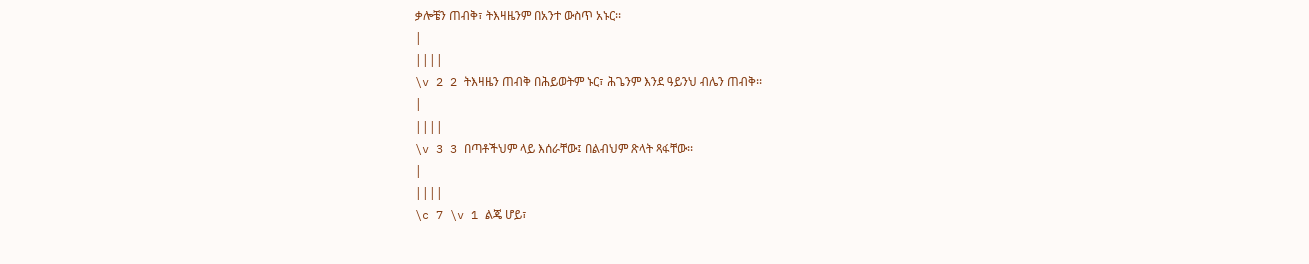ቃሎቼን ጠብቅ፣ ትእዛዜንም በአንተ ውስጥ አኑር፡፡
|
||||
\v 2 2 ትእዛዜን ጠብቅ በሕይወትም ኑር፣ ሕጌንም እንደ ዓይንህ ብሌን ጠብቅ፡፡
|
||||
\v 3 3 በጣቶችህም ላይ እሰራቸው፤ በልብህም ጽላት ጻፋቸው፡፡
|
||||
\c 7 \v 1 ልጄ ሆይ፣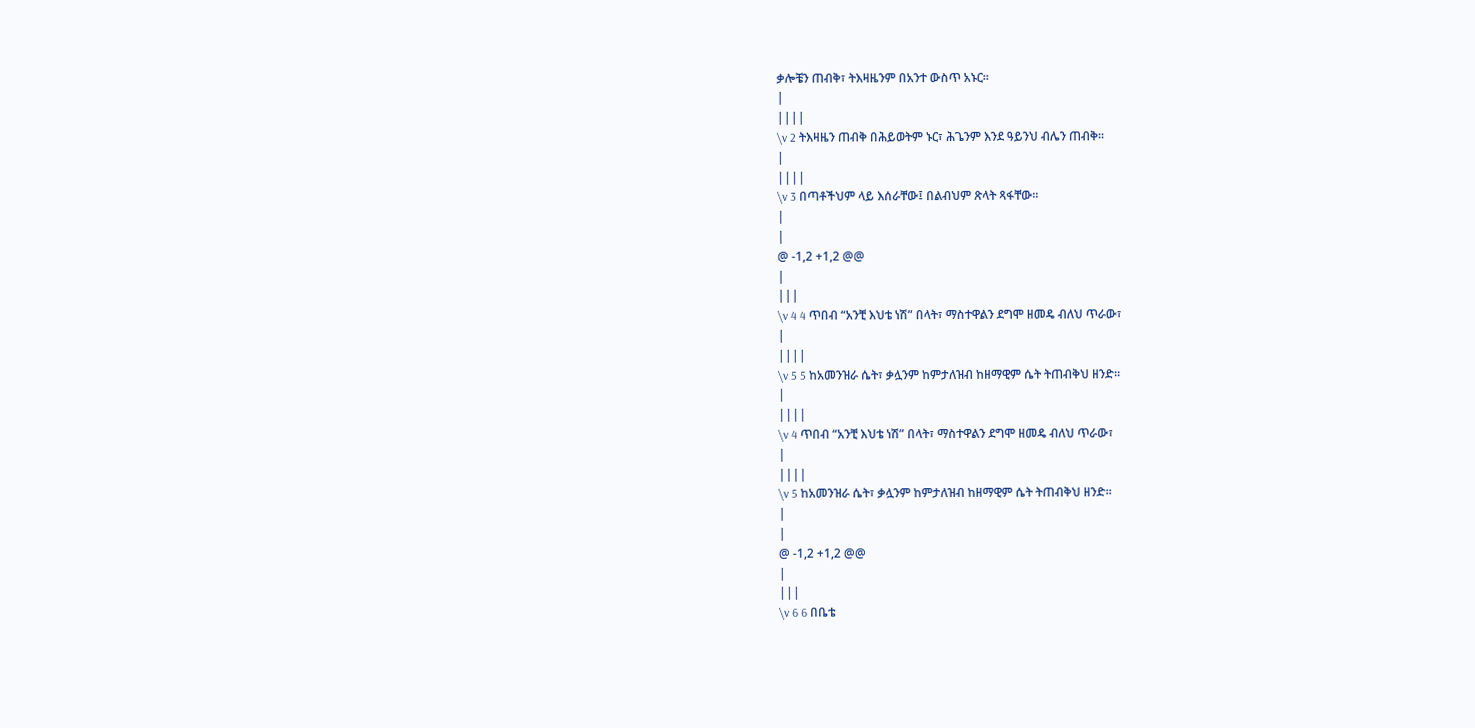ቃሎቼን ጠብቅ፣ ትእዛዜንም በአንተ ውስጥ አኑር፡፡
|
||||
\v 2 ትእዛዜን ጠብቅ በሕይወትም ኑር፣ ሕጌንም እንደ ዓይንህ ብሌን ጠብቅ፡፡
|
||||
\v 3 በጣቶችህም ላይ እሰራቸው፤ በልብህም ጽላት ጻፋቸው፡፡
|
|
@ -1,2 +1,2 @@
|
|||
\v 4 4 ጥበብ “አንቺ እህቴ ነሽ” በላት፣ ማስተዋልን ደግሞ ዘመዴ ብለህ ጥራው፣
|
||||
\v 5 5 ከአመንዝራ ሴት፣ ቃሏንም ከምታለዝብ ከዘማዊም ሴት ትጠብቅህ ዘንድ፡፡
|
||||
\v 4 ጥበብ “አንቺ እህቴ ነሽ” በላት፣ ማስተዋልን ደግሞ ዘመዴ ብለህ ጥራው፣
|
||||
\v 5 ከአመንዝራ ሴት፣ ቃሏንም ከምታለዝብ ከዘማዊም ሴት ትጠብቅህ ዘንድ፡፡
|
|
@ -1,2 +1,2 @@
|
|||
\v 6 6 በቤቴ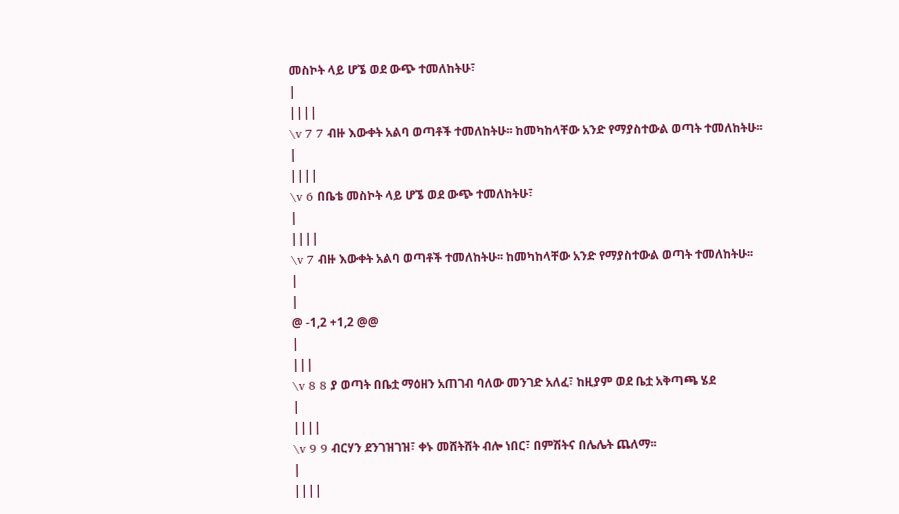መስኮት ላይ ሆኜ ወደ ውጭ ተመለከትሁ፣
|
||||
\v 7 7 ብዙ እውቀት አልባ ወጣቶች ተመለከትሁ፡፡ ከመካከላቸው አንድ የማያስተውል ወጣት ተመለከትሁ፡፡
|
||||
\v 6 በቤቴ መስኮት ላይ ሆኜ ወደ ውጭ ተመለከትሁ፣
|
||||
\v 7 ብዙ እውቀት አልባ ወጣቶች ተመለከትሁ፡፡ ከመካከላቸው አንድ የማያስተውል ወጣት ተመለከትሁ፡፡
|
|
@ -1,2 +1,2 @@
|
|||
\v 8 8 ያ ወጣት በቤቷ ማዕዘን አጠገብ ባለው መንገድ አለፈ፣ ከዚያም ወደ ቤቷ አቅጣጫ ሄደ
|
||||
\v 9 9 ብርሃን ደንገዝገዝ፣ ቀኑ መሸትሸት ብሎ ነበር፣ በምሽትና በሌሌት ጨለማ፡፡
|
||||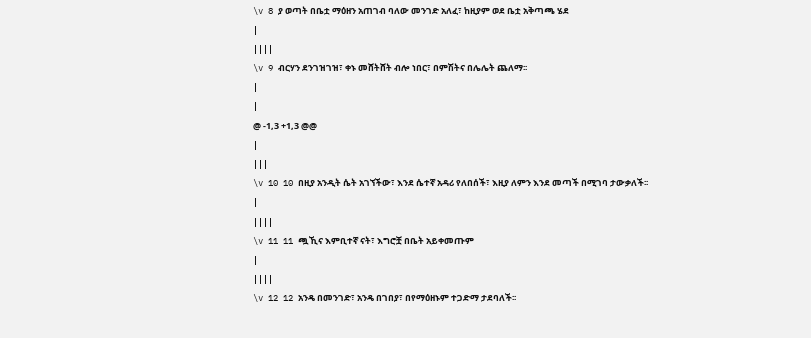\v 8 ያ ወጣት በቤቷ ማዕዘን አጠገብ ባለው መንገድ አለፈ፣ ከዚያም ወደ ቤቷ አቅጣጫ ሄደ
|
||||
\v 9 ብርሃን ደንገዝገዝ፣ ቀኑ መሸትሸት ብሎ ነበር፣ በምሽትና በሌሌት ጨለማ፡፡
|
|
@ -1,3 +1,3 @@
|
|||
\v 10 10 በዚያ አንዲት ሴት አገኘችው፣ እንደ ሴተኛ አዳሪ የለበሰች፣ እዚያ ለምን እንደ መጣች በሚገባ ታውቃለች፡፡
|
||||
\v 11 11 ጯኺና እምቢተኛ ናት፣ እግሮቿ በቤት አይቀመጡም
|
||||
\v 12 12 አንዴ በመንገድ፣ አንዴ በገበያ፣ በየማዕዘኑም ተጋድማ ታደባለች፡፡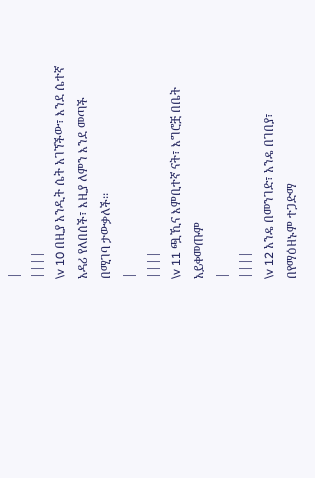|
||||
\v 10 በዚያ አንዲት ሴት አገኘችው፣ እንደ ሴተኛ አዳሪ የለበሰች፣ እዚያ ለምን እንደ መጣች በሚገባ ታውቃለች፡፡
|
||||
\v 11 ጯኺና እምቢተኛ ናት፣ እግሮቿ በቤት አይቀመጡም
|
||||
\v 12 አንዴ በመንገድ፣ አንዴ በገበያ፣ በየማዕዘኑም ተጋድማ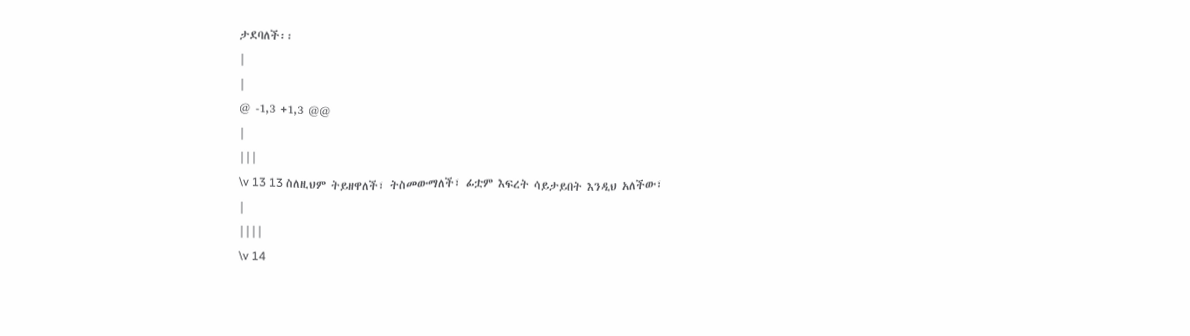ታደባለች፡፡
|
|
@ -1,3 +1,3 @@
|
|||
\v 13 13 ስለዚህም ትይዘዋለች፣ ትስመውማለች፣ ፊቷም እፍረት ሳይታይበት እንዲህ አለችው፣
|
||||
\v 14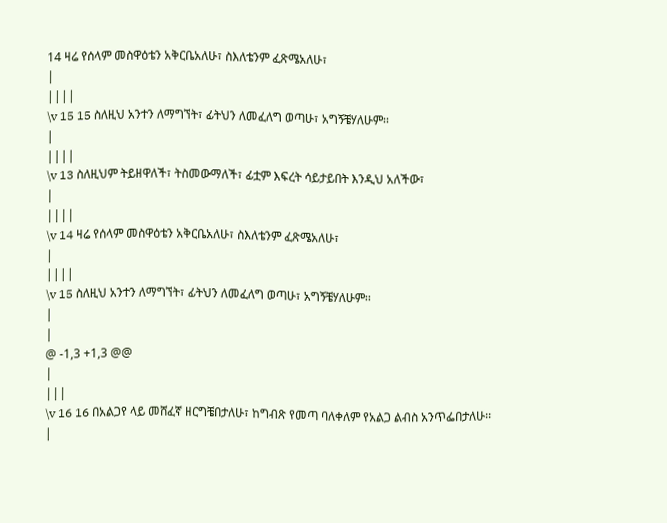14 ዛሬ የሰላም መስዋዕቴን አቅርቤአለሁ፣ ስእለቴንም ፈጽሜአለሁ፣
|
||||
\v 15 15 ስለዚህ አንተን ለማግኘት፣ ፊትህን ለመፈለግ ወጣሁ፣ አግኝቼሃለሁም፡፡
|
||||
\v 13 ስለዚህም ትይዘዋለች፣ ትስመውማለች፣ ፊቷም እፍረት ሳይታይበት እንዲህ አለችው፣
|
||||
\v 14 ዛሬ የሰላም መስዋዕቴን አቅርቤአለሁ፣ ስእለቴንም ፈጽሜአለሁ፣
|
||||
\v 15 ስለዚህ አንተን ለማግኘት፣ ፊትህን ለመፈለግ ወጣሁ፣ አግኝቼሃለሁም፡፡
|
|
@ -1,3 +1,3 @@
|
|||
\v 16 16 በአልጋየ ላይ መሸፈኛ ዘርግቼበታለሁ፣ ከግብጽ የመጣ ባለቀለም የአልጋ ልብስ አንጥፌበታለሁ፡፡
|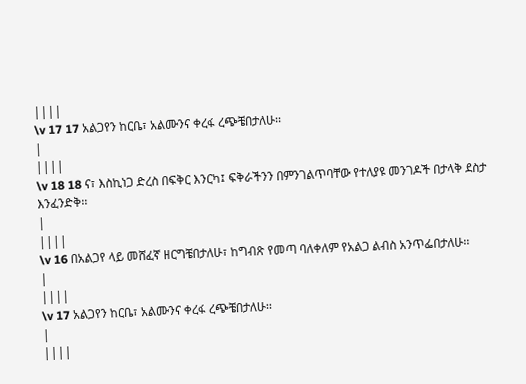||||
\v 17 17 አልጋየን ከርቤ፣ አልሙንና ቀረፋ ረጭቼበታለሁ፡፡
|
||||
\v 18 18 ና፣ እስኪነጋ ድረስ በፍቅር እንርካ፤ ፍቅራችንን በምንገልጥባቸው የተለያዩ መንገዶች በታላቅ ደስታ እንፈንድቅ፡፡
|
||||
\v 16 በአልጋየ ላይ መሸፈኛ ዘርግቼበታለሁ፣ ከግብጽ የመጣ ባለቀለም የአልጋ ልብስ አንጥፌበታለሁ፡፡
|
||||
\v 17 አልጋየን ከርቤ፣ አልሙንና ቀረፋ ረጭቼበታለሁ፡፡
|
||||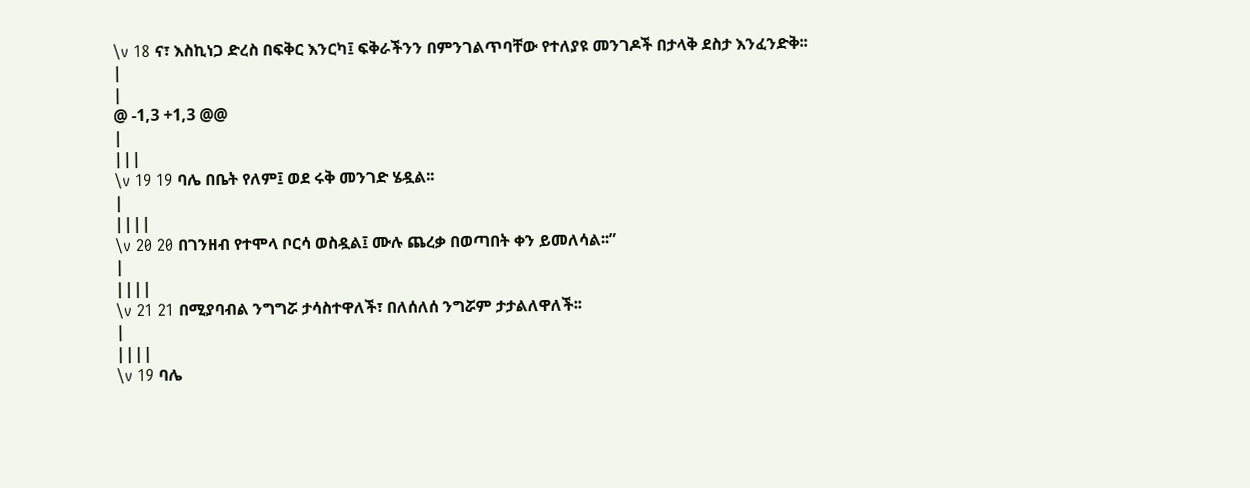\v 18 ና፣ እስኪነጋ ድረስ በፍቅር እንርካ፤ ፍቅራችንን በምንገልጥባቸው የተለያዩ መንገዶች በታላቅ ደስታ እንፈንድቅ፡፡
|
|
@ -1,3 +1,3 @@
|
|||
\v 19 19 ባሌ በቤት የለም፤ ወደ ሩቅ መንገድ ሄዷል፡፡
|
||||
\v 20 20 በገንዘብ የተሞላ ቦርሳ ወስዷል፤ ሙሉ ጨረቃ በወጣበት ቀን ይመለሳል፡፡”
|
||||
\v 21 21 በሚያባብል ንግግሯ ታሳስተዋለች፣ በለሰለሰ ንግሯም ታታልለዋለች፡፡
|
||||
\v 19 ባሌ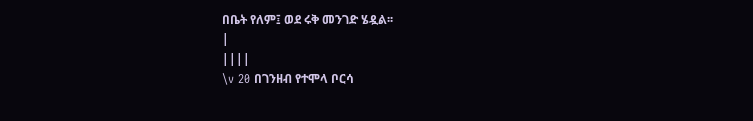በቤት የለም፤ ወደ ሩቅ መንገድ ሄዷል፡፡
|
||||
\v 20 በገንዘብ የተሞላ ቦርሳ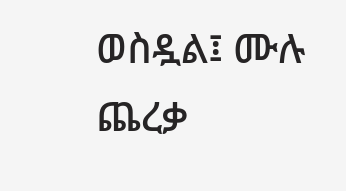ወስዷል፤ ሙሉ ጨረቃ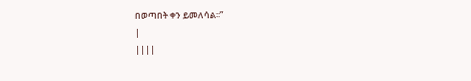በወጣበት ቀን ይመለሳል፡፡”
|
||||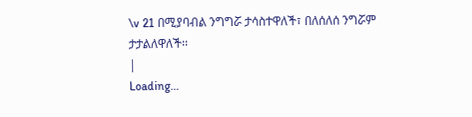\v 21 በሚያባብል ንግግሯ ታሳስተዋለች፣ በለሰለሰ ንግሯም ታታልለዋለች፡፡
|
Loading…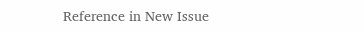Reference in New Issue